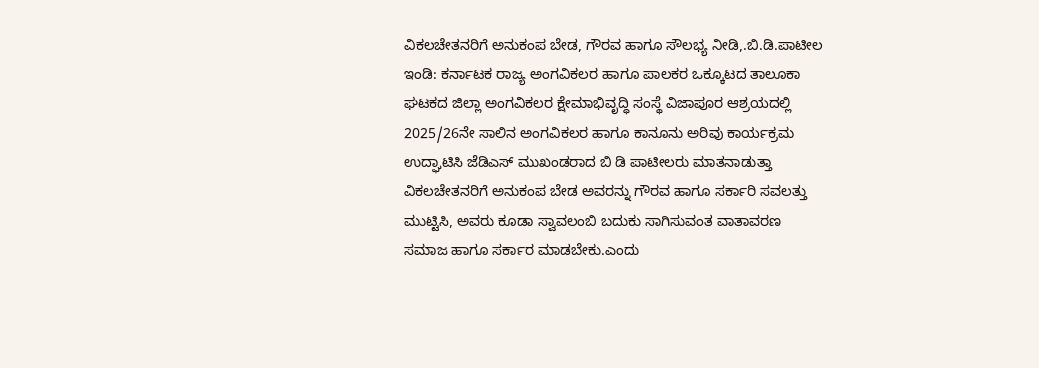ವಿಕಲಚೇತನರಿಗೆ ಅನುಕಂಪ ಬೇಡ, ಗೌರವ ಹಾಗೂ ಸೌಲಭ್ಯ ನೀಡಿ,.ಬಿ.ಡಿ.ಪಾಟೀಲ
ಇಂಡಿ: ಕರ್ನಾಟಕ ರಾಜ್ಯ ಅಂಗವಿಕಲರ ಹಾಗೂ ಪಾಲಕರ ಒಕ್ಕೂಟದ ತಾಲೂಕಾ ಘಟಕದ ಜಿಲ್ಲಾ ಅಂಗವಿಕಲರ ಕ್ಷೇಮಾಭಿವೃದ್ಧಿ ಸಂಸ್ಥೆ ವಿಜಾಪೂರ ಆಶ್ರಯದಲ್ಲಿ 2025/26ನೇ ಸಾಲಿನ ಅಂಗವಿಕಲರ ಹಾಗೂ ಕಾನೂನು ಅರಿವು ಕಾರ್ಯಕ್ರಮ ಉದ್ಘಾಟಿಸಿ ಜೆಡಿಎಸ್ ಮುಖಂಡರಾದ ಬಿ ಡಿ ಪಾಟೀಲರು ಮಾತನಾಡುತ್ತಾ ವಿಕಲಚೇತನರಿಗೆ ಅನುಕಂಪ ಬೇಡ ಅವರನ್ನು ಗೌರವ ಹಾಗೂ ಸರ್ಕಾರಿ ಸವಲತ್ತು ಮುಟ್ಟಿಸಿ, ಅವರು ಕೂಡಾ ಸ್ವಾವಲಂಬಿ ಬದುಕು ಸಾಗಿಸುವಂತ ವಾತಾವರಣ ಸಮಾಜ ಹಾಗೂ ಸರ್ಕಾರ ಮಾಡಬೇಕು.ಎಂದು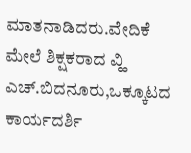ಮಾತನಾಡಿದರು.ವೇದಿಕೆ ಮೇಲೆ ಶಿಕ್ಷಕರಾದ ವ್ಹಿ ಎಚ್.ಬಿದನೂರು,ಒಕ್ಕೂಟದ ಕಾರ್ಯದರ್ಶಿ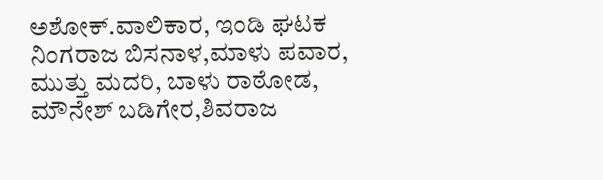ಅಶೋಕ್.ವಾಲಿಕಾರ, ಇಂಡಿ ಘಟಕ ನಿಂಗರಾಜ ಬಿಸನಾಳ,ಮಾಳು ಪವಾರ, ಮುತ್ತು ಮದರಿ, ಬಾಳು ರಾಠೋಡ, ಮೌನೇಶ್ ಬಡಿಗೇರ,ಶಿವರಾಜ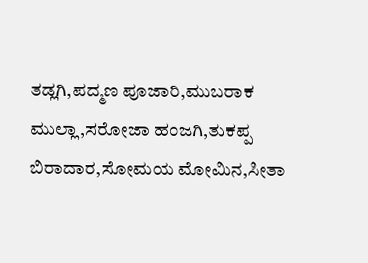ತಡ್ಲಗಿ,ಪದ್ಮಣ ಪೂಜಾರಿ,ಮುಬರಾಕ ಮುಲ್ಲಾ,ಸರೋಜಾ ಹಂಜಗಿ,ತುಕಪ್ಪ ಬಿರಾದಾರ,ಸೋಮಯ ಮೋಮಿನ,ಸೀತಾ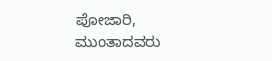ಪೋಜಾರಿ, ಮುಂತಾದವರು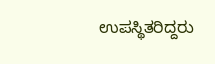ಉಪಸ್ಥಿತರಿದ್ದರು